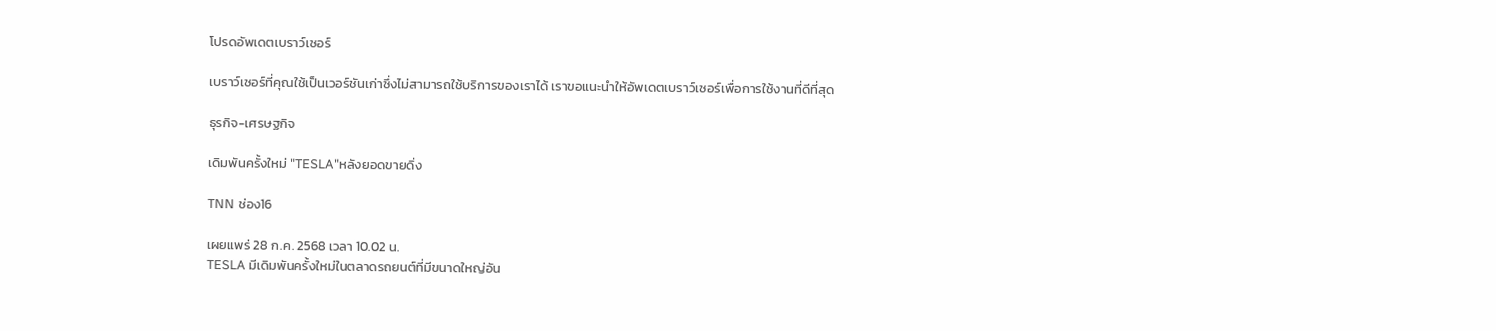โปรดอัพเดตเบราว์เซอร์

เบราว์เซอร์ที่คุณใช้เป็นเวอร์ชันเก่าซึ่งไม่สามารถใช้บริการของเราได้ เราขอแนะนำให้อัพเดตเบราว์เซอร์เพื่อการใช้งานที่ดีที่สุด

ธุรกิจ-เศรษฐกิจ

เดิมพันครั้งใหม่ "TESLA"หลังยอดขายดิ่ง

TNN ช่อง16

เผยแพร่ 28 ก.ค. 2568 เวลา 10.02 น.
TESLA มีเดิมพันครั้งใหม่ในตลาดรถยนต์ที่มีขนาดใหญ่อัน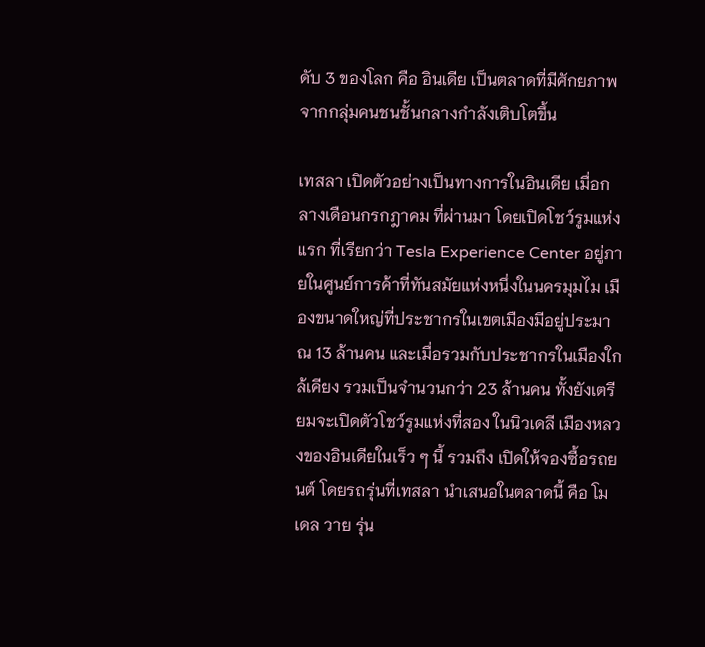ดับ 3 ของโลก คือ อินเดีย เป็นตลาดที่มีศักยภาพ จากกลุ่มคนชนชั้นกลางกำลังเติบโตขึ้น

เทสลา เปิดตัวอย่างเป็นทางการในอินเดีย เมื่อกลางเดือนกรกฎาคม ที่ผ่านมา โดยเปิดโชว์รูมแห่งแรก ที่เรียกว่า Tesla Experience Center อยู่ภายในศูนย์การค้าที่ทันสมัยแห่งหนึ่งในนครมุมไม เมืองขนาดใหญ่ที่ประชากรในเขตเมืองมีอยู่ประมาณ 13 ล้านคน และเมื่อรวมกับประชากรในเมืองใกล้เคียง รวมเป็นจำนวนกว่า 23 ล้านคน ทั้งยังเตรียมจะเปิดตัวโชว์รูมแห่งที่สอง ในนิวเดลี เมืองหลวงของอินเดียในเร็ว ๆ นี้ รวมถึง เปิดให้จองซื้อรถยนต์ โดยรถรุ่นที่เทสลา นำเสนอในตลาดนี้ คือ โมเดล วาย รุ่น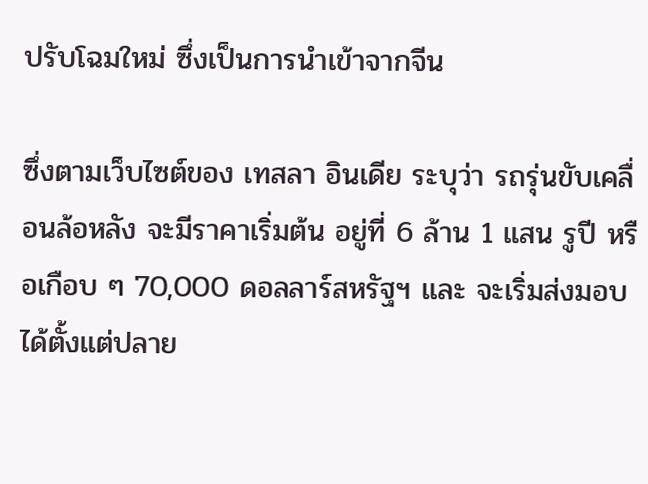ปรับโฉมใหม่ ซึ่งเป็นการนำเข้าจากจีน

ซึ่งตามเว็บไซต์ของ เทสลา อินเดีย ระบุว่า รถรุ่นขับเคลื่อนล้อหลัง จะมีราคาเริ่มต้น อยู่ที่ 6 ล้าน 1 แสน รูปี หรือเกือบ ๆ 70,000 ดอลลาร์สหรัฐฯ และ จะเริ่มส่งมอบได้ตั้งแต่ปลาย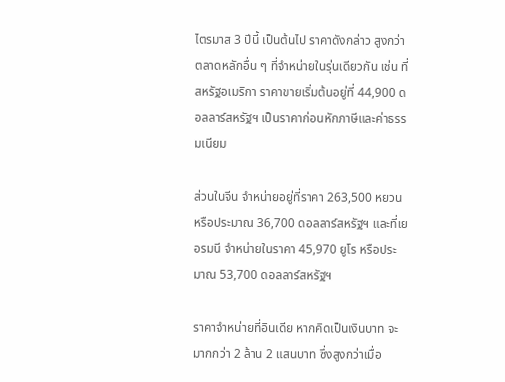ไตรมาส 3 ปีนี้ เป็นต้นไป ราคาดังกล่าว สูงกว่าตลาดหลักอื่น ๆ ที่จำหน่ายในรุ่นเดียวกัน เช่น ที่สหรัฐอเมริกา ราคาขายเริ่มต้นอยู่ที่ 44,900 ดอลลาร์สหรัฐฯ เป็นราคาก่อนหักภาษีและค่าธรรมเนียม

ส่วนในจีน จำหน่ายอยู่ที่ราคา 263,500 หยวน หรือประมาณ 36,700 ดอลลาร์สหรัฐฯ และที่เยอรมนี จำหน่ายในราคา 45,970 ยูโร หรือประมาณ 53,700 ดอลลาร์สหรัฐฯ

ราคาจำหน่ายที่อินเดีย หากคิดเป็นเงินบาท จะมากกว่า 2 ล้าน 2 แสนบาท ซึ่งสูงกว่าเมื่อ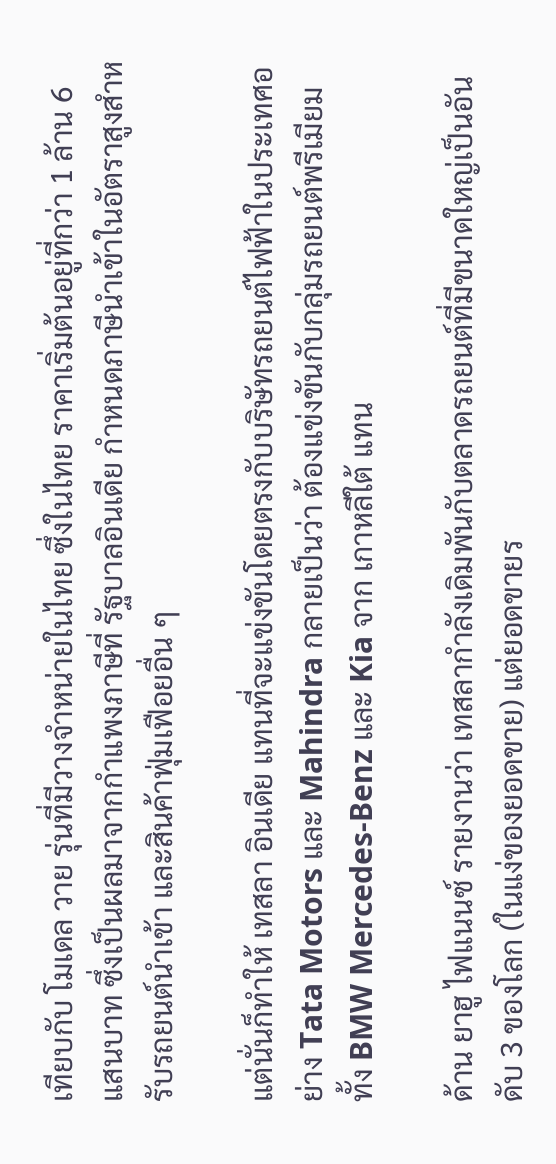เทียบกับ โมเดล วาย รุ่นที่มีวางจำหน่ายในไทย ซึ่งในไทย ราคาเริ่มต้นอยู่ที่กว่า 1 ล้าน 6 แสนบาท ซึ่งเป็นผลมาจากกำแพงภาษีที่ รัฐบาลอินเดีย กำหนดภาษีนำเข้าในอัตราสูงสำหรับรถยนต์นำเข้า และสินค้าฟุ่มเฟือยอื่น ๆ

แต่นั่นก็ทำให้ เทสลา อินเดีย แทนที่จะแข่งขันโดยตรงกับบริษัทรถยนต์ไฟฟ้าในประเทศอย่าง Tata Motors และ Mahindra กลายเป็นว่า ต้องแข่งขันกับกลุ่มรถยนต์พรีเมียม ทั้ง BMW Mercedes-Benz และ Kia จาก เกาหลีใต้ แทน

ด้าน ยาฮู ไฟแนนซ์ รายงานว่า เทสลากำลังเดิมพันกับตลาดรถยนต์ที่มีขนาดใหญ่เป็นอันดับ 3 ของโลก (ในแง่ของยอดขาย) แต่ยอดขายร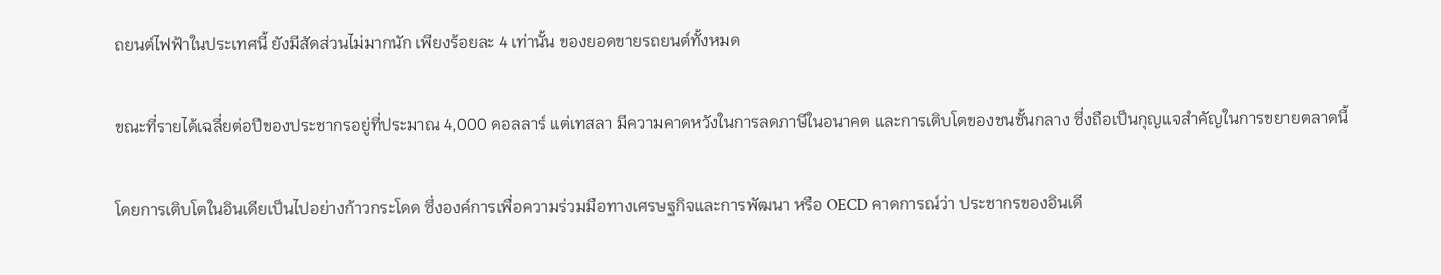ถยนต์ไฟฟ้าในประเทศนี้ ยังมีสัดส่วนไม่มากนัก เพียงร้อยละ 4 เท่านั้น ของยอดขายรถยนต์ทั้งหมด

ขณะที่รายได้เฉลี่ยต่อปีของประชากรอยู่ที่ประมาณ 4,000 ดอลลาร์ แต่เทสลา มีความคาดหวังในการลดภาษีในอนาคต และการเติบโตของชนชั้นกลาง ซึ่งถือเป็นกุญแจสำคัญในการขยายตลาดนี้

โดยการเติบโตในอินเดียเป็นไปอย่างก้าวกระโดด ซึ่งองค์การเพื่อความร่วมมือทางเศรษฐกิจและการพัฒนา หรือ OECD คาดการณ์ว่า ประชากรของอินเดี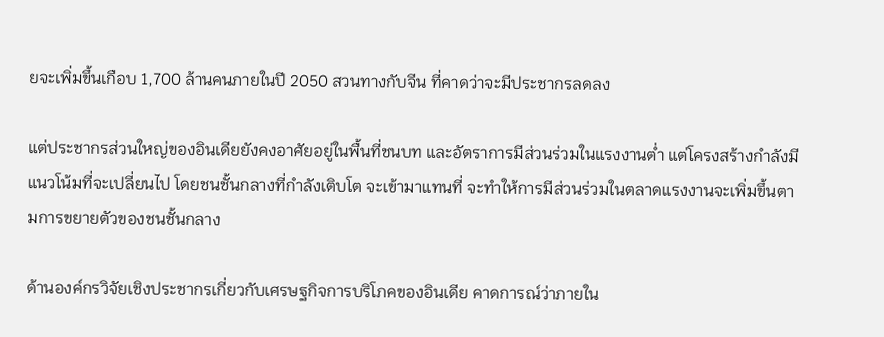ยจะเพิ่มขึ้นเกือบ 1,700 ล้านคนภายในปี 2050 สวนทางกับจีน ที่คาดว่าจะมีประชากรลดลง

แต่ประชากรส่วนใหญ่ของอินเดียยังคงอาศัยอยู่ในพื้นที่ชนบท และอัตราการมีส่วนร่วมในแรงงานต่ำ แต่โครงสร้างกำลังมีแนวโน้มที่จะเปลี่ยนไป โดยชนชั้นกลางที่กำลังเติบโต จะเข้ามาแทนที่ จะทำให้การมีส่วนร่วมในตลาดแรงงานจะเพิ่มขึ้นตามการขยายตัวของชนชั้นกลาง

ด้านองค์กรวิจัยเชิงประชากรเกี่ยวกับเศรษฐกิจการบริโภคของอินเดีย คาดการณ์ว่าภายใน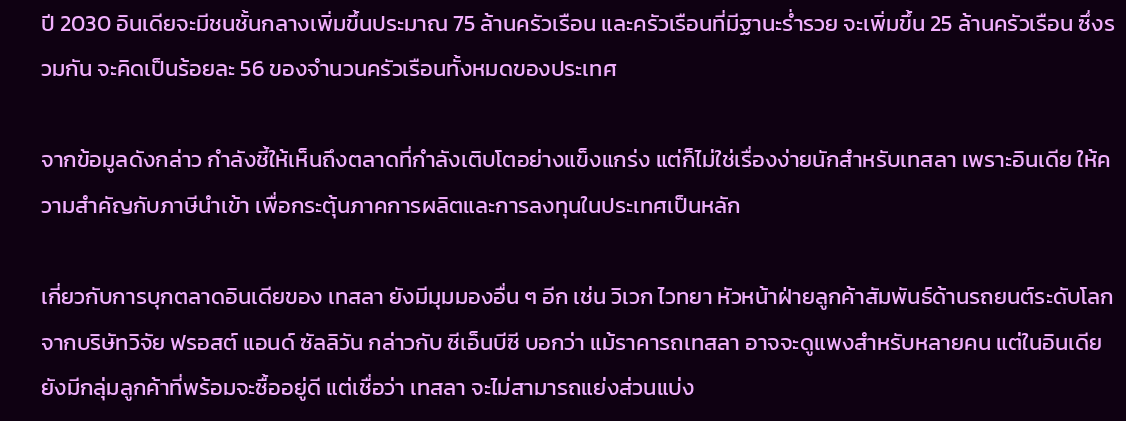ปี 2030 อินเดียจะมีชนชั้นกลางเพิ่มขึ้นประมาณ 75 ล้านครัวเรือน และครัวเรือนที่มีฐานะร่ำรวย จะเพิ่มขึ้น 25 ล้านครัวเรือน ซึ่งรวมกัน จะคิดเป็นร้อยละ 56 ของจำนวนครัวเรือนทั้งหมดของประเทศ

จากข้อมูลดังกล่าว กำลังชี้ให้เห็นถึงตลาดที่กำลังเติบโตอย่างแข็งแกร่ง แต่ก็ไม่ใช่เรื่องง่ายนักสำหรับเทสลา เพราะอินเดีย ให้ความสำคัญกับภาษีนำเข้า เพื่อกระตุ้นภาคการผลิตและการลงทุนในประเทศเป็นหลัก

เกี่ยวกับการบุกตลาดอินเดียของ เทสลา ยังมีมุมมองอื่น ๆ อีก เช่น วิเวก ไวทยา หัวหน้าฝ่ายลูกค้าสัมพันธ์ด้านรถยนต์ระดับโลก จากบริษัทวิจัย ฟรอสต์ แอนด์ ซัลลิวัน กล่าวกับ ซีเอ็นบีซี บอกว่า แม้ราคารถเทสลา อาจจะดูแพงสำหรับหลายคน แต่ในอินเดียยังมีกลุ่มลูกค้าที่พร้อมจะซื้ออยู่ดี แต่เชื่อว่า เทสลา จะไม่สามารถแย่งส่วนแบ่ง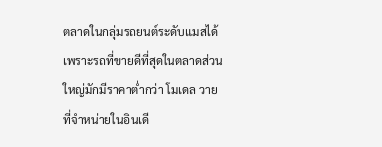ตลาดในกลุ่มรถยนต์ระดับแมสได้ เพราะรถที่ขายดีที่สุดในตลาดส่วนใหญ่มักมีราคาต่ำกว่า โมเดล วาย ที่จำหน่ายในอินเดี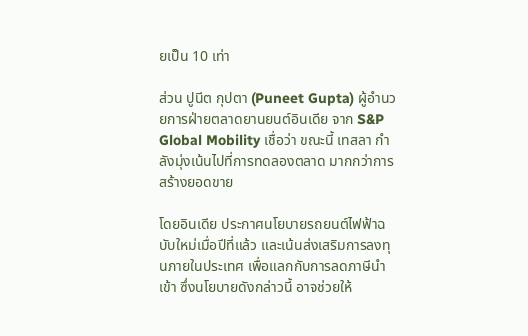ยเป็น 10 เท่า

ส่วน ปูนีต กุปตา (Puneet Gupta) ผู้อำนวยการฝ่ายตลาดยานยนต์อินเดีย จาก S&P Global Mobility เชื่อว่า ขณะนี้ เทสลา กำลังมุ่งเน้นไปที่การทดลองตลาด มากกว่าการสร้างยอดขาย

โดยอินเดีย ประกาศนโยบายรถยนต์ไฟฟ้าฉบับใหม่เมื่อปีที่แล้ว และเน้นส่งเสริมการลงทุนภายในประเทศ เพื่อแลกกับการลดภาษีนำเข้า ซึ่งนโยบายดังกล่าวนี้ อาจช่วยให้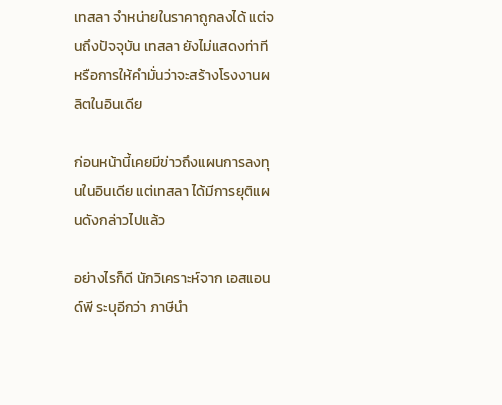เทสลา จำหน่ายในราคาถูกลงได้ แต่จนถึงปัจจุบัน เทสลา ยังไม่แสดงท่าที หรือการให้คำมั่นว่าจะสร้างโรงงานผลิตในอินเดีย

ก่อนหน้านี้เคยมีข่าวถึงแผนการลงทุนในอินเดีย แต่เทสลา ได้มีการยุติแผนดังกล่าวไปแล้ว

อย่างไรก็ดี นักวิเคราะห์จาก เอสแอนด์พี ระบุอีกว่า ภาษีนำ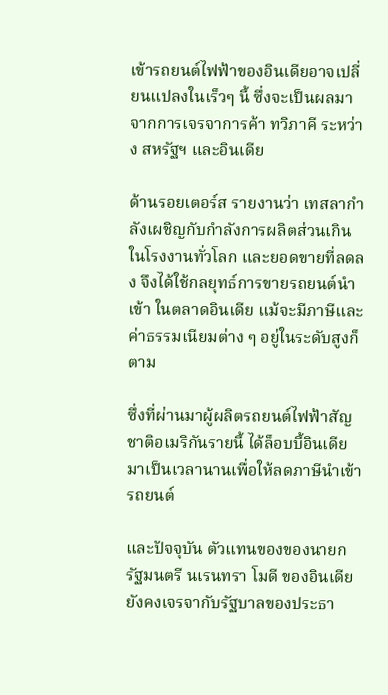เข้ารถยนต์ไฟฟ้าของอินเดียอาจเปลี่ยนแปลงในเร็วๆ นี้ ซึ่งจะเป็นผลมาจากการเจรจาการค้า ทวิภาคี ระหว่าง สหรัฐฯ และอินเดีย

ด้านรอยเตอร์ส รายงานว่า เทสลากำลังเผชิญกับกำลังการผลิตส่วนเกินในโรงงานทั่วโลก และยอดขายที่ลดลง จึงได้ใช้กลยุทธ์การขายรถยนต์นำเข้า ในตลาดอินเดีย แม้จะมีภาษีและค่าธรรมเนียมต่าง ๆ อยู่ในระดับสูงก็ตาม

ซึ่งที่ผ่านมาผู้ผลิตรถยนต์ไฟฟ้าสัญชาติอเมริกันรายนี้ ได้ล็อบบี้อินเดียมาเป็นเวลานานเพื่อให้ลดภาษีนำเข้ารถยนต์

และปัจจุบัน ตัวแทนของของนายกรัฐมนตรี นเรนทรา โมดี ของอินเดีย ยังคงเจรจากับรัฐบาลของประธา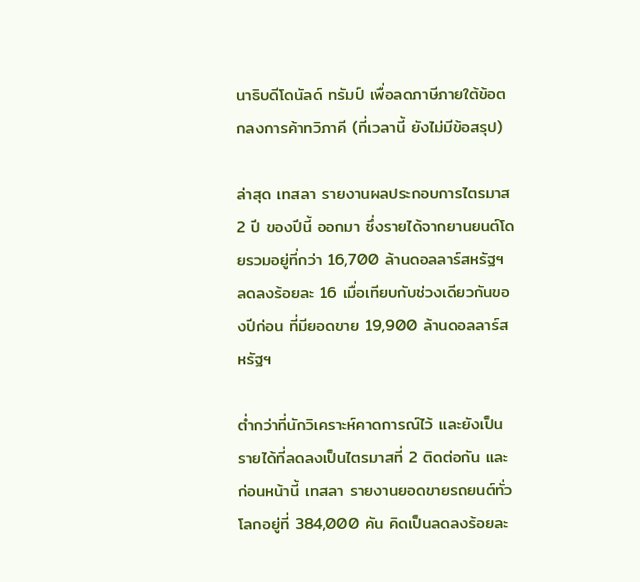นาธิบดีโดนัลด์ ทรัมป์ เพื่อลดภาษีภายใต้ข้อตกลงการค้าทวิภาคี (ที่เวลานี้ ยังไม่มีข้อสรุป)

ล่าสุด เทสลา รายงานผลประกอบการไตรมาส 2 ปี ของปีนี้ ออกมา ซึ่งรายได้จากยานยนต์โดยรวมอยู่ที่กว่า 16,700 ล้านดอลลาร์สหรัฐฯ ลดลงร้อยละ 16 เมื่อเทียบกับช่วงเดียวกันของปีก่อน ที่มียอดขาย 19,900 ล้านดอลลาร์สหรัฐฯ

ต่ำกว่าที่นักวิเคราะห์คาดการณ์ไว้ และยังเป็นรายได้ที่ลดลงเป็นไตรมาสที่ 2 ติดต่อกัน และก่อนหน้านี้ เทสลา รายงานยอดขายรถยนต์ทั่วโลกอยู่ที่ 384,000 คัน คิดเป็นลดลงร้อยละ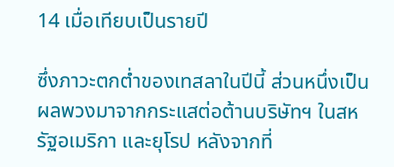14 เมื่อเทียบเป็นรายปี

ซึ่งภาวะตกต่ำของเทสลาในปีนี้ ส่วนหนึ่งเป็นผลพวงมาจากกระแสต่อต้านบริษัทฯ ในสหรัฐอเมริกา และยุโรป หลังจากที่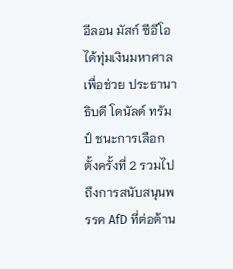อีลอน มัสก์ ซีอีโอ ได้ทุ่มเงินมหาศาลเพื่อช่วย ประธานาธิบดี โดนัลด์ ทรัมป์ ชนะการเลือกตั้งครั้งที่ 2 รวมไปถึงการสนับสนุนพรรค AfD ที่ต่อต้าน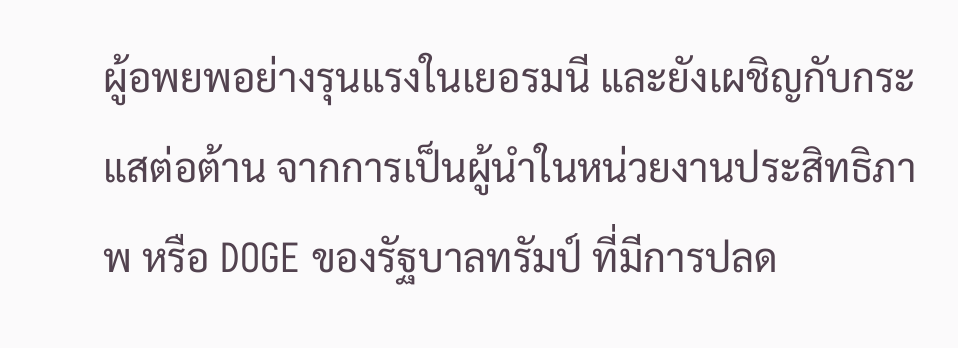ผู้อพยพอย่างรุนแรงในเยอรมนี และยังเผชิญกับกระแสต่อต้าน จากการเป็นผู้นำในหน่วยงานประสิทธิภาพ หรือ DOGE ของรัฐบาลทรัมป์ ที่มีการปลด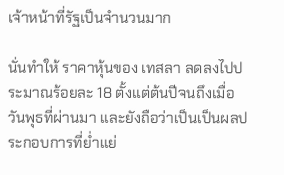เจ้าหน้าที่รัฐเป็นจำนวนมาก

นั่นทำให้ ราคาหุ้นของ เทสลา ลดลงไปประมาณร้อยละ 18 ตั้งแต่ต้นปีจนถึงเมื่อวันพุธที่ผ่านมา และยังถือว่าเป็นเป็นผลประกอบการที่ย่ำแย่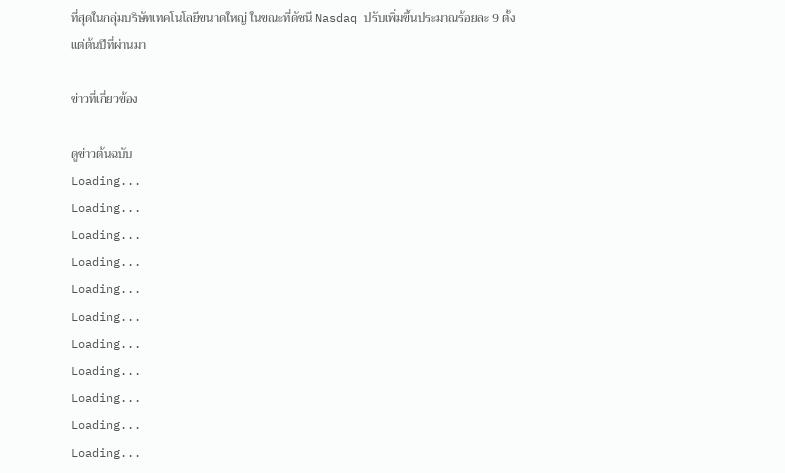ที่สุดในกลุ่มบริษัทเทคโนโลยีขนาดใหญ่ ในขณะที่ดัชนี Nasdaq ปรับเพิ่มขึ้นประมาณร้อยละ 9 ตั้งแต่ต้นปีที่ผ่านมา

ข่าวที่เกี่ยวข้อง

ดูข่าวต้นฉบับ
Loading...
Loading...
Loading...
Loading...
Loading...
Loading...
Loading...
Loading...
Loading...
Loading...
Loading...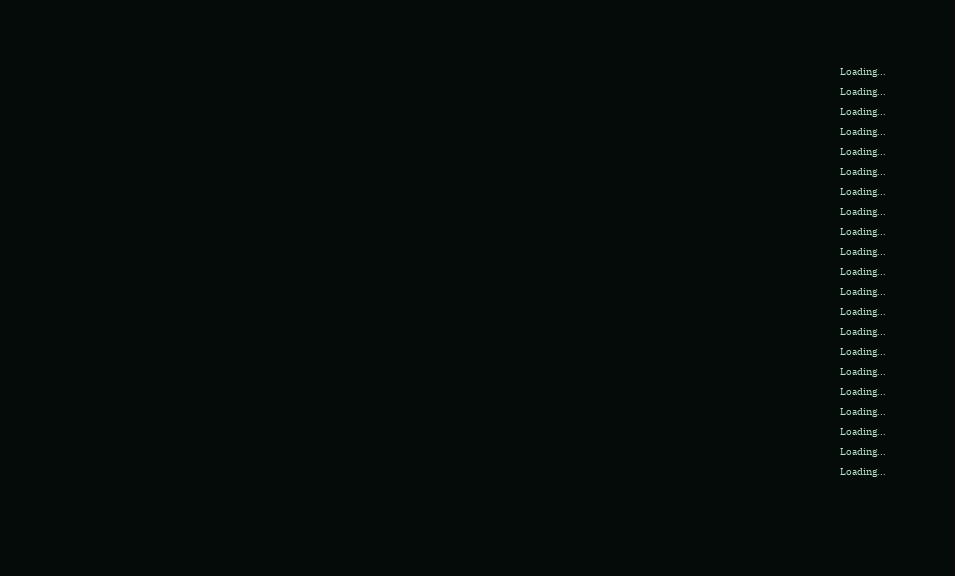Loading...
Loading...
Loading...
Loading...
Loading...
Loading...
Loading...
Loading...
Loading...
Loading...
Loading...
Loading...
Loading...
Loading...
Loading...
Loading...
Loading...
Loading...
Loading...
Loading...
Loading...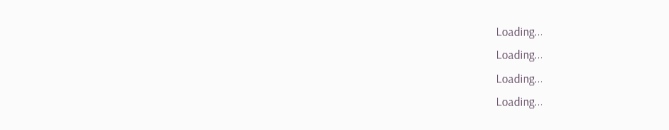Loading...
Loading...
Loading...
Loading...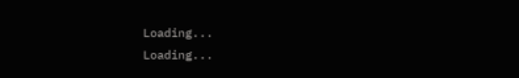Loading...
Loading...